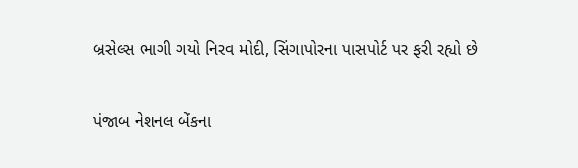બ્રસેલ્સ ભાગી ગયો નિરવ મોદી, સિંગાપોરના પાસપોર્ટ પર ફરી રહ્યો છે

પંજાબ નેશનલ બેંકના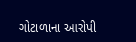ગોટાળાના આરોપી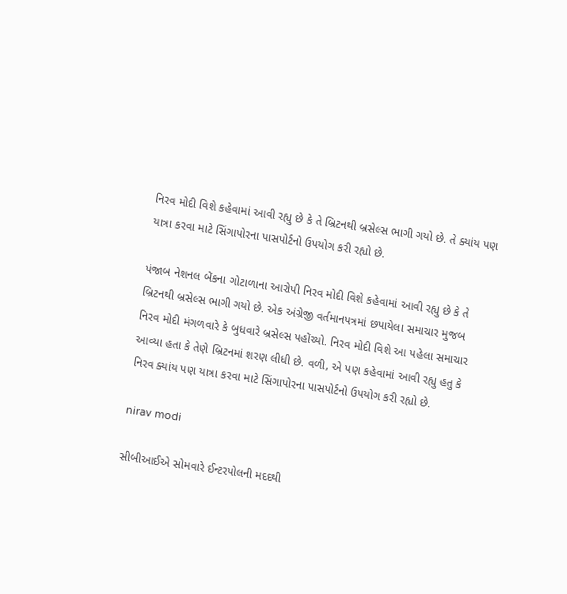નિરવ મોદી વિશે કહેવામાં આવી રહ્યુ છે કે તે બ્રિટનથી બ્રસેલ્સ ભાગી ગયો છે. તે ક્યાંય પણ યાત્રા કરવા માટે સિંગાપોરના પાસપોર્ટનો ઉપયોગ કરી રહ્યો છે.

પંજાબ નેશનલ બેંકના ગોટાળાના આરોપી નિરવ મોદી વિશે કહેવામાં આવી રહ્યુ છે કે તે બ્રિટનથી બ્રસેલ્સ ભાગી ગયો છે. એક અંગ્રેજી વર્તમાનપત્રમાં છપાયેલા સમાચાર મુજબ નિરવ મોદી મંગળવારે કે બુધવારે બ્રસેલ્સ પહોંચ્યો. નિરવ મોદી વિશે આ પહેલા સમાચાર આવ્યા હતા કે તેણે બ્રિટનમાં શરણ લીધી છે. વળી, એ પણ કહેવામાં આવી રહ્યુ હતુ કે નિરવ ક્યાંય પણ યાત્રા કરવા માટે સિંગાપોરના પાસપોર્ટનો ઉપયોગ કરી રહ્યો છે.

nirav modi

સીબીઆઈએ સોમવારે ઈન્ટરપોલની મદદથી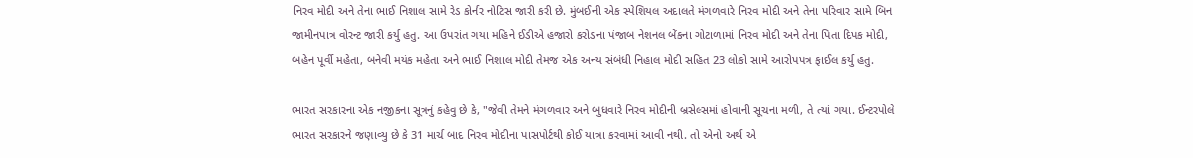નિરવ મોદી અને તેના ભાઈ નિશાલ સામે રેડ કોર્નર નોટિસ જારી કરી છે. મુંબઈની એક સ્પેશિયલ અદાલતે મંગળવારે નિરવ મોદી અને તેના પરિવાર સામે બિન જામીનપાત્ર વોરન્ટ જારી કર્યુ હતુ. આ ઉપરાંત ગયા મહિને ઈડીએ હજારો કરોડના પંજાબ નેશનલ બેંકના ગોટાળામાં નિરવ મોદી અને તેના પિતા દિપક મોદી, બહેન પૂર્વી મહેતા, બનેવી મયંક મહેતા અને ભાઈ નિશાલ મોદી તેમજ એક અન્ય સંબંધી નિહાલ મોદી સહિત 23 લોકો સામે આરોપપત્ર ફાઈલ કર્યુ હતુ.

ભારત સરકારના એક નજીકના સૂત્રનું કહેવુ છે કે, "જેવી તેમને મંગળવાર અને બુધવારે નિરવ મોદીની બ્રસેલ્સમાં હોવાની સૂચના મળી, તે ત્યાં ગયા. ઈન્ટરપોલે ભારત સરકારને જણાવ્યુ છે કે 31 માર્ચ બાદ નિરવ મોદીના પાસપોર્ટથી કોઈ યાત્રા કરવામાં આવી નથી. તો એનો અર્થ એ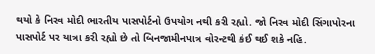થયો કે નિરવ મોદી ભારતીય પાસપોર્ટનો ઉપયોગ નથી કરી રહ્યો. જો નિરવ મોદી સિંગાપોરના પાસપોર્ટ પર યાત્રા કરી રહ્યો છે તો બિનજામીનપાત્ર વોરન્ટથી કંઈ થઈ શકે નહિ.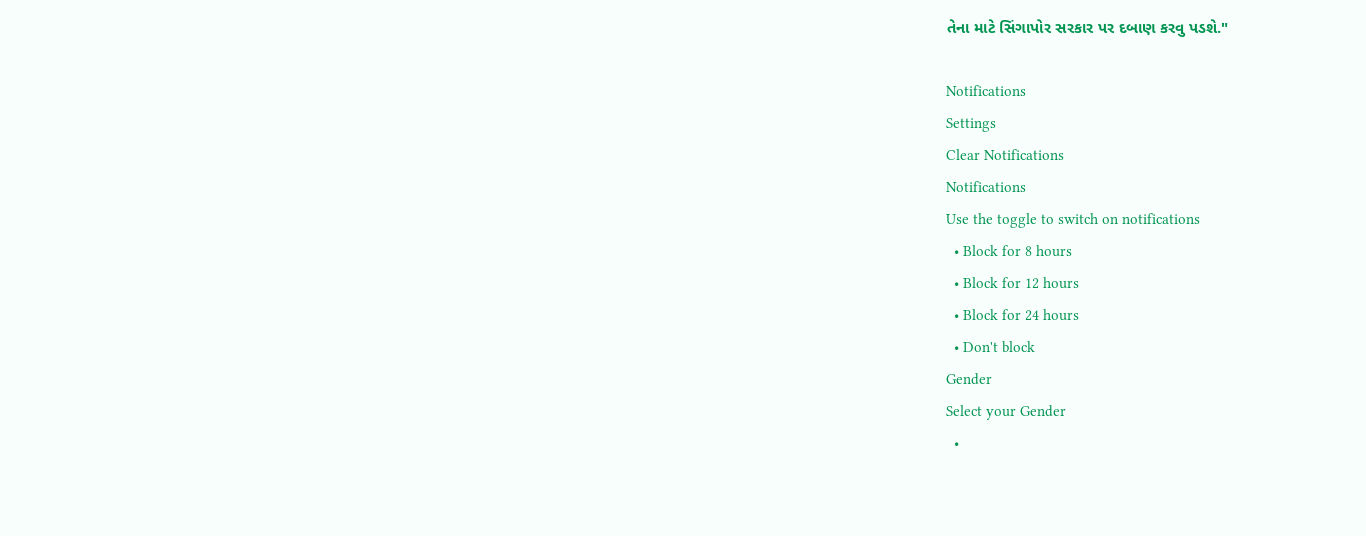તેના માટે સિંગાપોર સરકાર પર દબાણ કરવુ પડશે."

Notifications
Settings
Clear Notifications
Notifications
Use the toggle to switch on notifications
  • Block for 8 hours
  • Block for 12 hours
  • Block for 24 hours
  • Don't block
Gender
Select your Gender
  •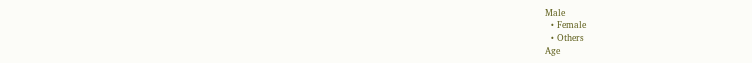Male
  • Female
  • Others
Age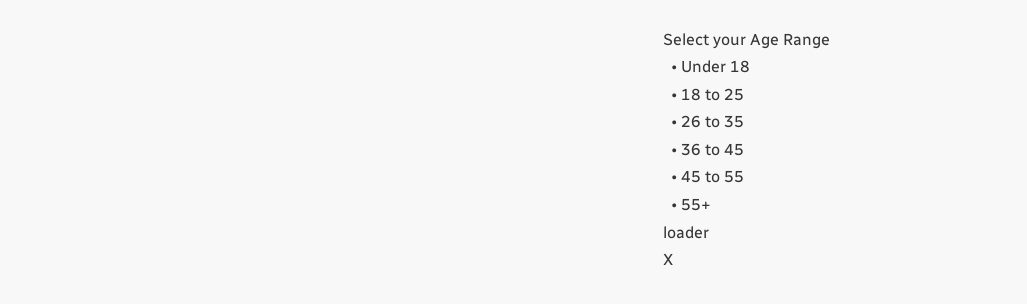Select your Age Range
  • Under 18
  • 18 to 25
  • 26 to 35
  • 36 to 45
  • 45 to 55
  • 55+
loader
X